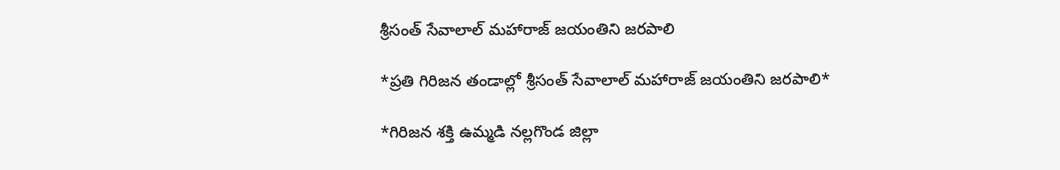శ్రీసంత్ సేవాలాల్ మహారాజ్ జయంతిని జరపాలి

*ప్రతి గిరిజన తండాల్లో శ్రీసంత్ సేవాలాల్ మహారాజ్ జయంతిని జరపాలి*

*గిరిజన శక్తి ఉమ్మడి నల్లగొండ జిల్లా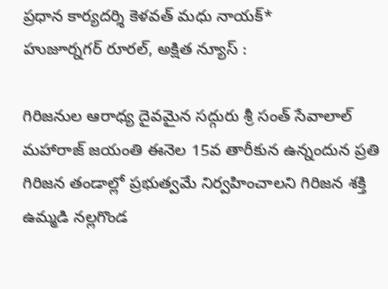ప్రధాన కార్యదర్శి కెళవత్ మధు నాయక్*
హుజూర్నగర్ రూరల్, అక్షిత న్యూస్ :

గిరిజనుల ఆరాధ్య దైవమైన సద్గురు శ్రీ సంత్ సేవాలాల్ మహారాజ్ జయంతి ఈనెల 15వ తారీకున ఉన్నందున ప్రతి గిరిజన తండాల్లో ప్రభుత్వమే నిర్వహించాలని గిరిజన శక్తి ఉమ్మడి నల్లగొండ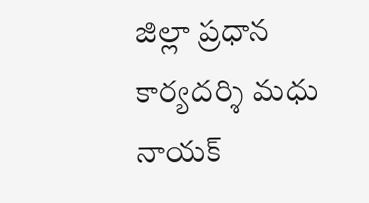జిల్లా ప్రధాన కార్యదర్శి మధు నాయక్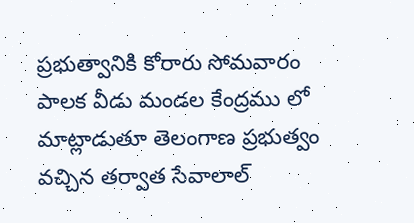ప్రభుత్వానికి కోరారు సోమవారం పాలక వీడు మండల కేంద్రము లో మాట్లాడుతూ తెలంగాణ ప్రభుత్వం వచ్చిన తర్వాత సేవాలాల్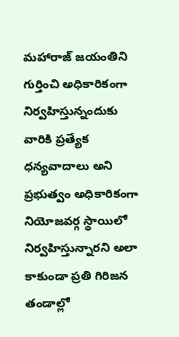మహారాజ్ జయంతిని గుర్తించి అధికారికంగా నిర్వహిస్తున్నందుకు వారికి ప్రత్యేక ధన్యవాదాలు అని ప్రభుత్వం అధికారికంగా నియోజవర్గ స్థాయిలో నిర్వహిస్తున్నారని అలా కాకుండా ప్రతి గిరిజన తండాల్లో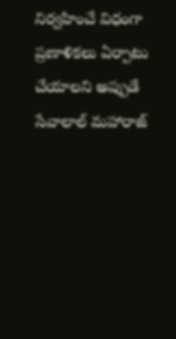నిర్వహించే విధంగా ప్రణాళికలు ఏర్పాటు చేయాలని అప్పుడే సేవాలాల్ మహారాజ్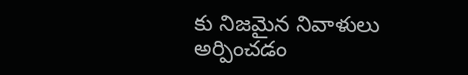కు నిజమైన నివాళులు అర్పించడం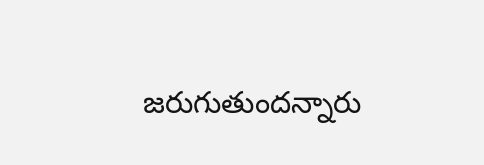జరుగుతుందన్నారు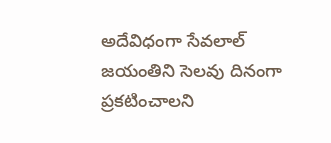అదేవిధంగా సేవలాల్ జయంతిని సెలవు దినంగా ప్రకటించాలని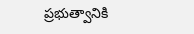ప్రభుత్వానికి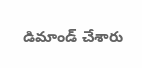డిమాండ్ చేశారు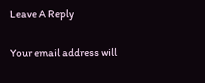Leave A Reply

Your email address will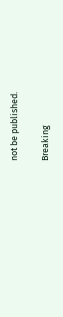not be published.

Breaking